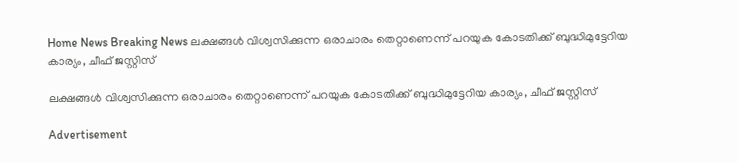Home News Breaking News ലക്ഷങ്ങള്‍ വിശ്വസിക്കുന്ന ഒരാചാരം തെറ്റാണെന്ന് പറയുക കോടതിക്ക് ബുദ്ധിമുട്ടേറിയ കാര്യം, ചീഫ് ജസ്റ്റിസ്

ലക്ഷങ്ങള്‍ വിശ്വസിക്കുന്ന ഒരാചാരം തെറ്റാണെന്ന് പറയുക കോടതിക്ക് ബുദ്ധിമുട്ടേറിയ കാര്യം, ചീഫ് ജസ്റ്റിസ്

Advertisement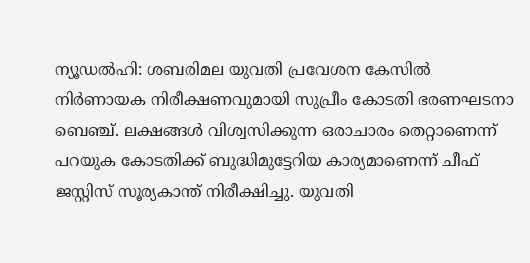ന്യൂഡല്‍ഹി: ശബരിമല യുവതി പ്രവേശന കേസില്‍ നിര്‍ണായക നിരീക്ഷണവുമായി സുപ്രീം കോടതി ഭരണഘടനാ ബെഞ്ച്. ലക്ഷങ്ങള്‍ വിശ്വസിക്കുന്ന ഒരാചാരം തെറ്റാണെന്ന് പറയുക കോടതിക്ക് ബുദ്ധിമുട്ടേറിയ കാര്യമാണെന്ന് ചീഫ് ജസ്റ്റിസ് സൂര്യകാന്ത് നിരീക്ഷിച്ചു. യുവതി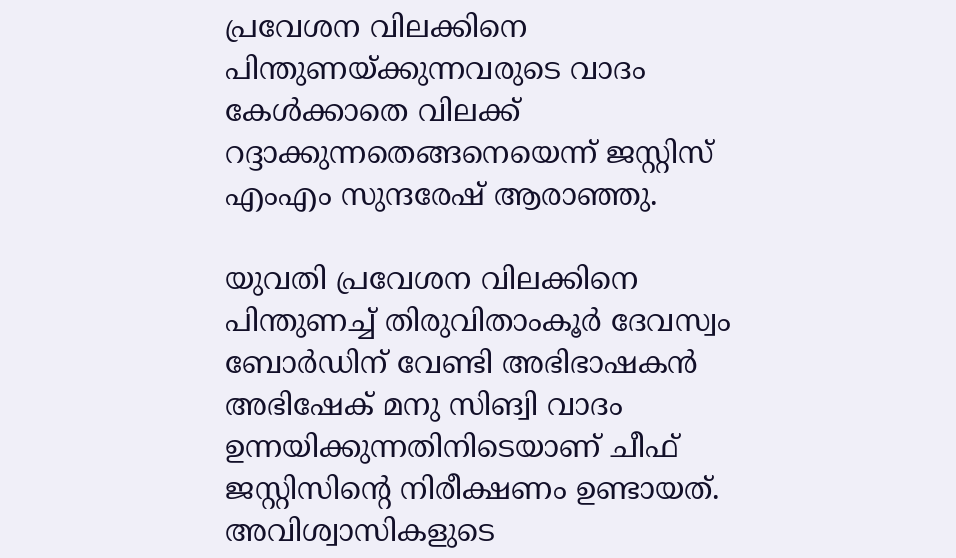പ്രവേശന വിലക്കിനെ പിന്തുണയ്ക്കുന്നവരുടെ വാദം കേള്‍ക്കാതെ വിലക്ക് റദ്ദാക്കുന്നതെങ്ങനെയെന്ന് ജസ്റ്റിസ് എംഎം സുന്ദരേഷ് ആരാഞ്ഞു.

യുവതി പ്രവേശന വിലക്കിനെ പിന്തുണച്ച് തിരുവിതാംകൂര്‍ ദേവസ്വം ബോര്‍ഡിന് വേണ്ടി അഭിഭാഷകന്‍ അഭിഷേക് മനു സിങ്വി വാദം ഉന്നയിക്കുന്നതിനിടെയാണ് ചീഫ് ജസ്റ്റിസിന്റെ നിരീക്ഷണം ഉണ്ടായത്. അവിശ്വാസികളുടെ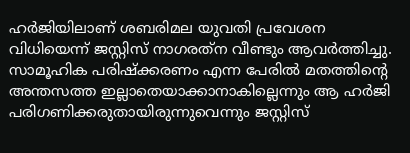ഹര്‍ജിയിലാണ് ശബരിമല യുവതി പ്രവേശന വിധിയെന്ന് ജസ്റ്റിസ് നാഗരത്‌ന വീണ്ടും ആവര്‍ത്തിച്ചു. സാമൂഹിക പരിഷ്‌ക്കരണം എന്ന പേരില്‍ മതത്തിന്റെ അന്തസത്ത ഇല്ലാതെയാക്കാനാകില്ലെന്നും ആ ഹര്‍ജി പരിഗണിക്കരുതായിരുന്നുവെന്നും ജസ്റ്റിസ്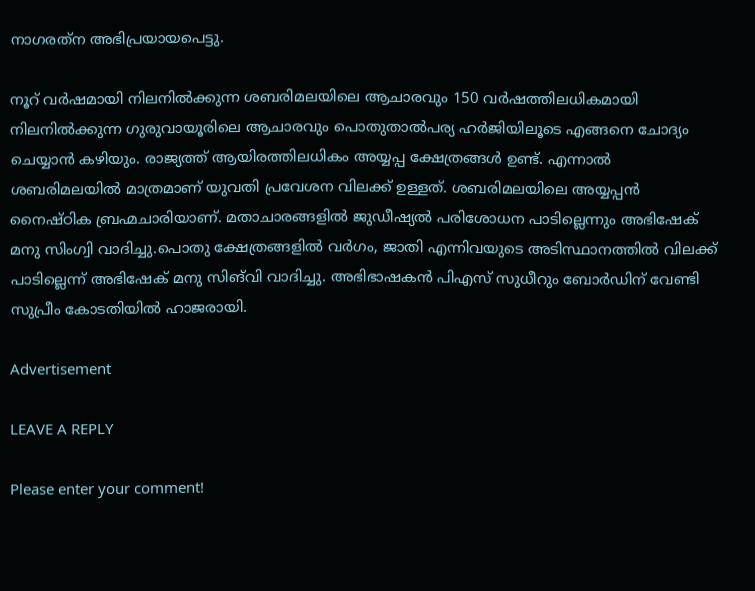നാഗരത്‌ന അഭിപ്രയായപെട്ടു.

നൂറ് വര്‍ഷമായി നിലനില്‍ക്കുന്ന ശബരിമലയിലെ ആചാരവും 150 വര്‍ഷത്തിലധികമായി നിലനില്‍ക്കുന്ന ഗുരുവായൂരിലെ ആചാരവും പൊതുതാല്‍പര്യ ഹര്‍ജിയിലൂടെ എങ്ങനെ ചോദ്യം ചെയ്യാന്‍ കഴിയും. രാജ്യത്ത് ആയിരത്തിലധികം അയ്യപ്പ ക്ഷേത്രങ്ങള്‍ ഉണ്ട്. എന്നാല്‍ ശബരിമലയില്‍ മാത്രമാണ് യുവതി പ്രവേശന വിലക്ക് ഉള്ളത്. ശബരിമലയിലെ അയ്യപ്പന്‍ നൈഷ്ഠിക ബ്രഹ്മചാരിയാണ്. മതാചാരങ്ങളില്‍ ജുഡീഷ്യല്‍ പരിശോധന പാടില്ലെന്നും അഭിഷേക് മനു സിംഗ്വി വാദിച്ചു.പൊതു ക്ഷേത്രങ്ങളില്‍ വര്‍ഗം, ജാതി എന്നിവയുടെ അടിസ്ഥാനത്തില്‍ വിലക്ക് പാടില്ലെന്ന് അഭിഷേക് മനു സിങ്‌വി വാദിച്ചു. അഭിഭാഷകന്‍ പിഎസ് സുധീറും ബോര്‍ഡിന് വേണ്ടി സുപ്രീം കോടതിയില്‍ ഹാജരായി.

Advertisement

LEAVE A REPLY

Please enter your comment!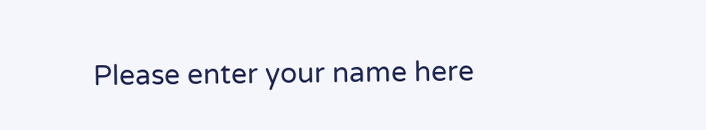Please enter your name here